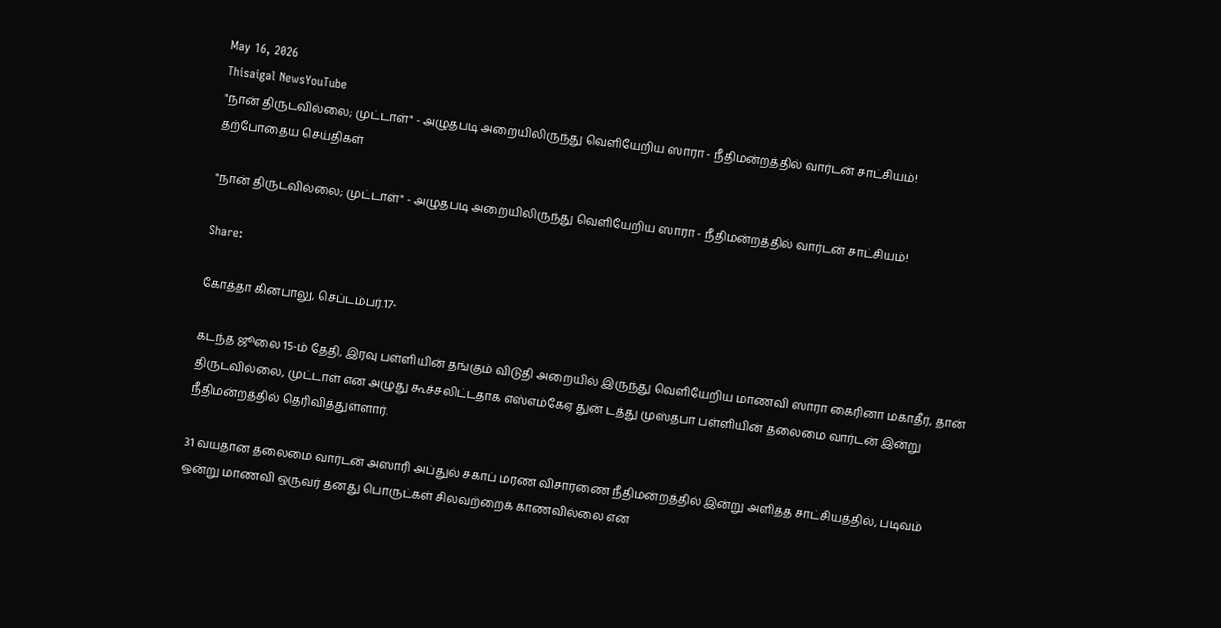May 16, 2026
Thisaigal NewsYouTube
"நான் திருடவில்லை; முட்டாள்" - அழுதபடி அறையிலிருந்து வெளியேறிய ஸாரா - நீதிமன்றத்தில் வார்டன் சாட்சியம்!
தற்போதைய செய்திகள்

"நான் திருடவில்லை; முட்டாள்" - அழுதபடி அறையிலிருந்து வெளியேறிய ஸாரா - நீதிமன்றத்தில் வார்டன் சாட்சியம்!

Share:

கோத்தா கினபாலு, செப்டம்பர்.17-

கடந்த ஜூலை 15-ம் தேதி, இரவு பள்ளியின் தங்கும் விடுதி அறையில் இருந்து வெளியேறிய மாணவி ஸாரா கைரினா மகாதீர், தான் திருடவில்லை, முட்டாள் என அழுது கூச்சலிட்டதாக எஸ்எம்கேஏ துன் டத்து முஸ்தபா பள்ளியின் தலைமை வார்டன் இன்று நீதிமன்றத்தில் தெரிவித்துள்ளார்.

31 வயதான தலைமை வார்டன் அஸாரி அப்துல் சகாப் மரண விசாரணை நீதிமன்றத்தில் இன்று அளித்த சாட்சியத்தில், படிவம் ஒன்று மாணவி ஒருவர் தனது பொருட்கள் சிலவற்றைக் காணவில்லை என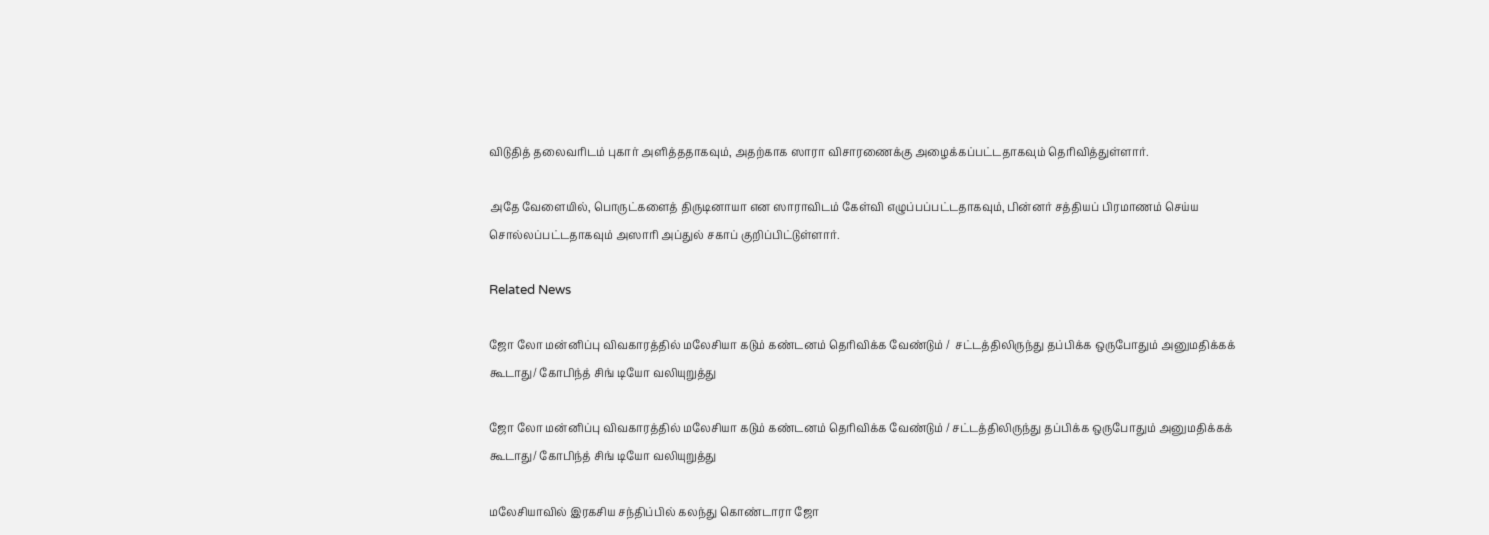விடுதித் தலைவரிடம் புகார் அளித்ததாகவும், அதற்காக ஸாரா விசாரணைக்கு அழைக்கப்பட்டதாகவும் தெரிவித்துள்ளார்.

அதே வேளையில், பொருட்களைத் திருடினாயா என ஸாராவிடம் கேள்வி எழுப்பப்பட்டதாகவும், பின்னர் சத்தியப் பிரமாணம் செய்ய சொல்லப்பட்டதாகவும் அஸாரி அப்துல் சகாப் குறிப்பிட்டுள்ளார்.

Related News

ஜோ லோ மன்னிப்பு விவகாரத்தில் மலேசியா கடும் கண்டனம் தெரிவிக்க வேண்டும் /  சட்டத்திலிருந்து தப்பிக்க ஒருபோதும் அனுமதிக்கக் கூடாது/ கோபிந்த் சிங் டியோ வலியுறுத்து

ஜோ லோ மன்னிப்பு விவகாரத்தில் மலேசியா கடும் கண்டனம் தெரிவிக்க வேண்டும் / சட்டத்திலிருந்து தப்பிக்க ஒருபோதும் அனுமதிக்கக் கூடாது/ கோபிந்த் சிங் டியோ வலியுறுத்து

மலேசியாவில் இரகசிய சந்திப்பில் கலந்து கொண்டாரா ஜோ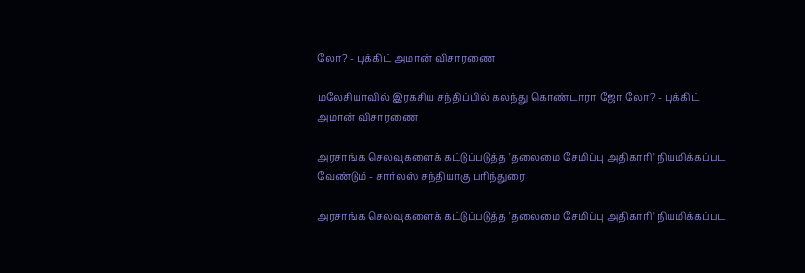லோ? - புக்கிட் அமான் விசாரணை

மலேசியாவில் இரகசிய சந்திப்பில் கலந்து கொண்டாரா ஜோ லோ? - புக்கிட் அமான் விசாரணை

அரசாங்க செலவுகளைக் கட்டுப்படுத்த 'தலைமை சேமிப்பு அதிகாரி' நியமிக்கப்பட வேண்டும் - சார்லஸ் சந்தியாகு பரிந்துரை

அரசாங்க செலவுகளைக் கட்டுப்படுத்த 'தலைமை சேமிப்பு அதிகாரி' நியமிக்கப்பட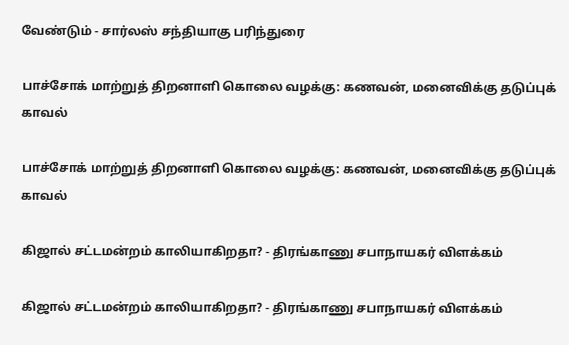வேண்டும் - சார்லஸ் சந்தியாகு பரிந்துரை

பாச்சோக் மாற்றுத் திறனாளி கொலை வழக்கு: கணவன், மனைவிக்கு தடுப்புக் காவல்

பாச்சோக் மாற்றுத் திறனாளி கொலை வழக்கு: கணவன், மனைவிக்கு தடுப்புக் காவல்

கிஜால் சட்டமன்றம் காலியாகிறதா? - திரங்காணு சபாநாயகர் விளக்கம்

கிஜால் சட்டமன்றம் காலியாகிறதா? - திரங்காணு சபாநாயகர் விளக்கம்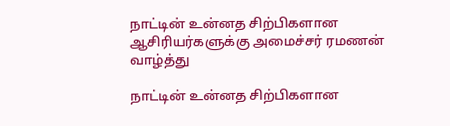நாட்டின் உன்னத சிற்பிகளான ஆசிரியர்களுக்கு அமைச்சர் ரமணன் வாழ்த்து

நாட்டின் உன்னத சிற்பிகளான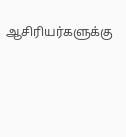ஆசிரியர்களுக்கு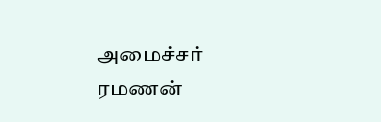அமைச்சர் ரமணன்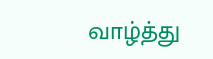வாழ்த்து